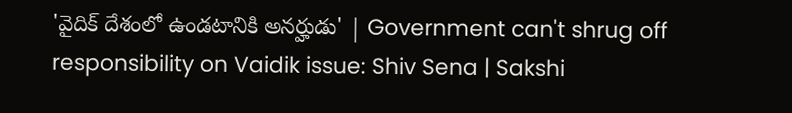'వైదిక్ దేశంలో ఉండటానికి అనర్హుడు' | Government can't shrug off responsibility on Vaidik issue: Shiv Sena | Sakshi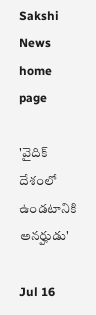Sakshi News home page

'వైదిక్ దేశంలో ఉండటానికి అనర్హుడు'

Jul 16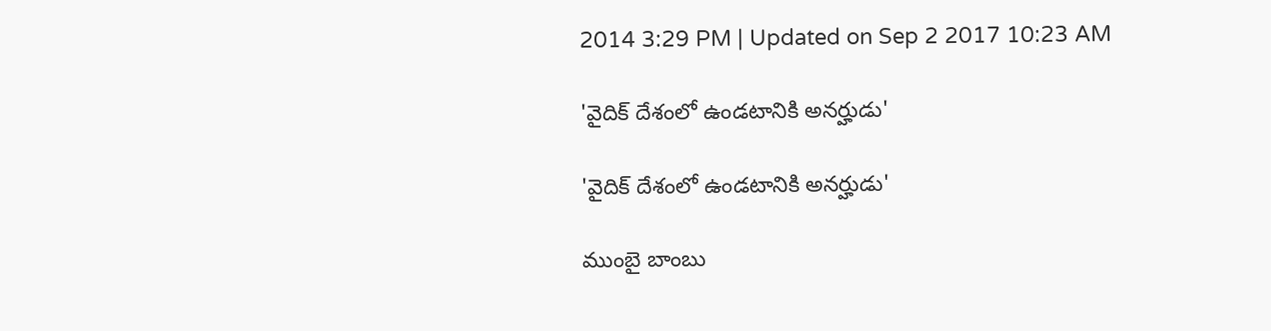2014 3:29 PM | Updated on Sep 2 2017 10:23 AM

'వైదిక్ దేశంలో ఉండటానికి అనర్హుడు'

'వైదిక్ దేశంలో ఉండటానికి అనర్హుడు'

ముంబై బాంబు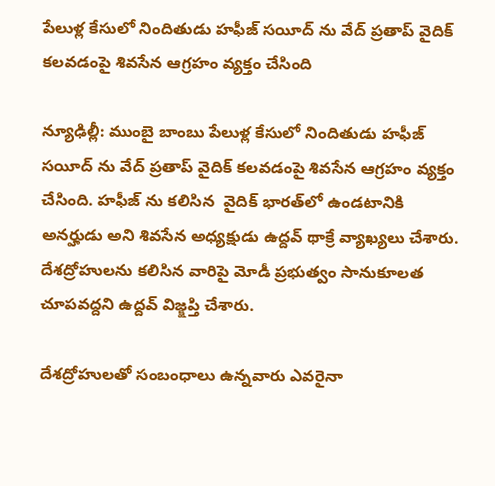పేలుళ్ల కేసులో నిందితుడు హఫీజ్‌ సయీద్ ను వేద్ ప్రతాప్ వైదిక్ కలవడంపై శివసేన ఆగ్రహం వ్యక్తం చేసింది

న్యూఢిల్లీ: ముంబై బాంబు పేలుళ్ల కేసులో నిందితుడు హఫీజ్‌ సయీద్ ను వేద్ ప్రతాప్ వైదిక్ కలవడంపై శివసేన ఆగ్రహం వ్యక్తం చేసింది. హఫీజ్ ను కలిసిన  వైదిక్ భారత్‌లో ఉండటానికి అనర్హుడు అని శివసేన అధ్యక్షుడు ఉద్దవ్ థాక్రే వ్యాఖ్యలు చేశారు. దేశద్రోహులను కలిసిన వారిపై మోడీ ప్రభుత్వం సానుకూలత చూపవద్దని ఉద్దవ్ విజ్క్షప్తి చేశారు.

దేశద్రోహులతో సంబంధాలు ఉన్నవారు ఎవరైనా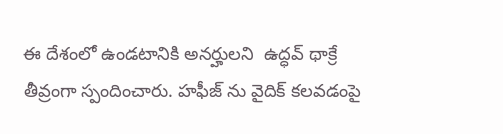ఈ దేశంలో ఉండటానికి అనర్హులని  ఉద్ధవ్‌ థాక్రే తీవ్రంగా స్పందించారు. హఫీజ్ ను వైదిక్ కలవడంపై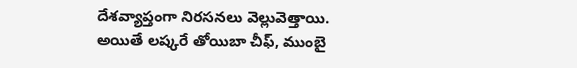దేశవ్యాప్తంగా నిరసనలు వెల్లువెత్తాయి. అయితే లష్కరే తోయిబా చీఫ్‌, ముంబై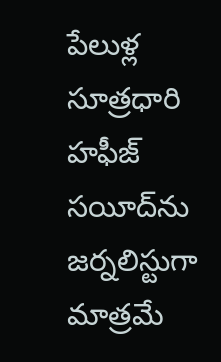పేలుళ్ల సూత్రధారి హఫీజ్ సయీద్‌ను జర్నలిస్టుగా మాత్రమే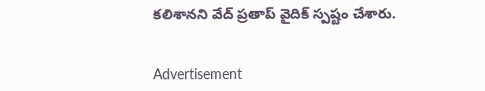కలిశానని వేద్ ప్రతాప్ వైదిక్ స్పష్టం చేశారు.


Advertisement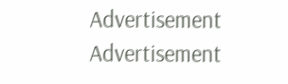Advertisement
Advertisement